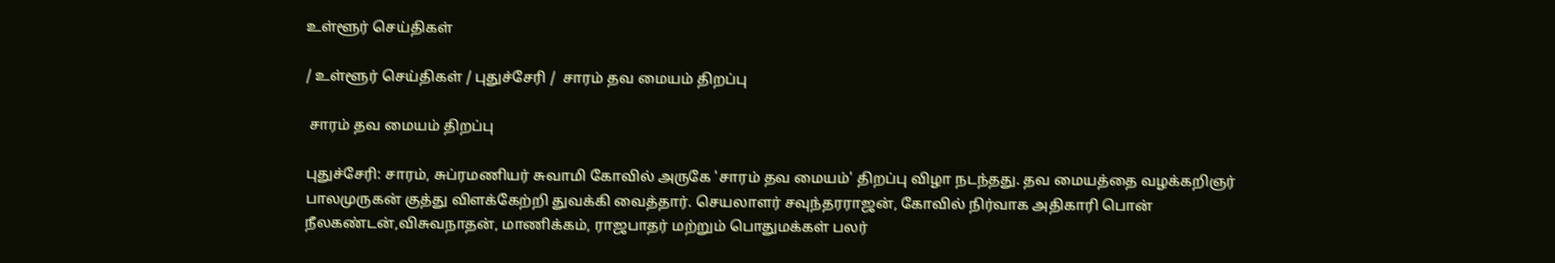உள்ளூர் செய்திகள்

/ உள்ளூர் செய்திகள் / புதுச்சேரி /  சாரம் தவ மையம் திறப்பு

 சாரம் தவ மையம் திறப்பு

புதுச்சேரி: சாரம், சுப்ரமணியர் சுவாமி கோவில் அருகே 'சாரம் தவ மையம்' திறப்பு விழா நடந்தது. தவ மையத்தை வழக்கறிஞர் பாலமுருகன் குத்து விளக்கேற்றி துவக்கி வைத்தார். செயலாளர் சவுந்தரராஜன், கோவில் நிர்வாக அதிகாரி பொன் நீலகண்டன்,விசுவநாதன், மாணிக்கம், ராஜபாதர் மற்றும் பொதுமக்கள் பலர்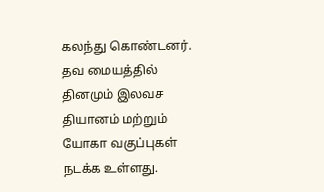கலந்து கொண்டனர். தவ மையத்தில் தினமும் இலவச தியானம் மற்றும் யோகா வகுப்புகள் நடக்க உள்ளது.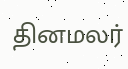தினமலர்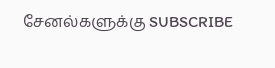சேனல்களுக்கு SUBSCRIBE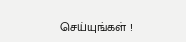செய்யுங்கள் !